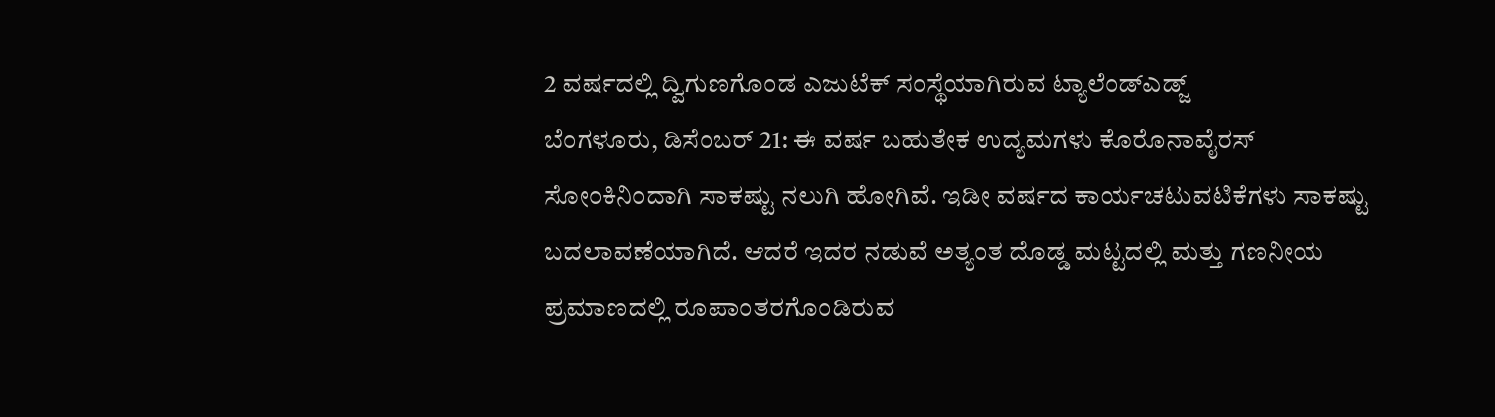2 ವರ್ಷದಲ್ಲಿ ದ್ವಿಗುಣಗೊಂಡ ಎಜುಟೆಕ್ ಸಂಸ್ಥೆಯಾಗಿರುವ ಟ್ಯಾಲೆಂಡ್ಎಡ್ಜ್
ಬೆಂಗಳೂರು, ಡಿಸೆಂಬರ್ 21: ಈ ವರ್ಷ ಬಹುತೇಕ ಉದ್ಯಮಗಳು ಕೊರೊನಾವೈರಸ್ ಸೋಂಕಿನಿಂದಾಗಿ ಸಾಕಷ್ಟು ನಲುಗಿ ಹೋಗಿವೆ. ಇಡೀ ವರ್ಷದ ಕಾರ್ಯಚಟುವಟಿಕೆಗಳು ಸಾಕಷ್ಟು ಬದಲಾವಣೆಯಾಗಿದೆ. ಆದರೆ ಇದರ ನಡುವೆ ಅತ್ಯಂತ ದೊಡ್ಡ ಮಟ್ಟದಲ್ಲಿ ಮತ್ತು ಗಣನೀಯ ಪ್ರಮಾಣದಲ್ಲಿ ರೂಪಾಂತರಗೊಂಡಿರುವ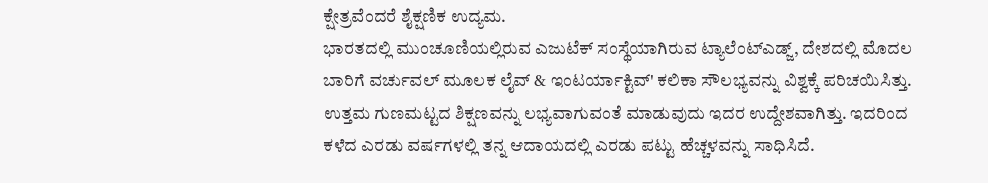ಕ್ಷೇತ್ರವೆಂದರೆ ಶೈಕ್ಷಣಿಕ ಉದ್ಯಮ.
ಭಾರತದಲ್ಲಿ ಮುಂಚೂಣಿಯಲ್ಲಿರುವ ಎಜುಟೆಕ್ ಸಂಸ್ಥೆಯಾಗಿರುವ ಟ್ಯಾಲೆಂಟ್ಎಡ್ಜ್, ದೇಶದಲ್ಲಿ ಮೊದಲ ಬಾರಿಗೆ ವರ್ಚುವಲ್ ಮೂಲಕ ಲೈವ್ & ಇಂಟರ್ಯಾಕ್ಟಿವ್' ಕಲಿಕಾ ಸೌಲಭ್ಯವನ್ನು ವಿಶ್ವಕ್ಕೆ ಪರಿಚಯಿಸಿತ್ತು. ಉತ್ತಮ ಗುಣಮಟ್ಟದ ಶಿಕ್ಷಣವನ್ನು ಲಭ್ಯವಾಗುವಂತೆ ಮಾಡುವುದು ಇದರ ಉದ್ದೇಶವಾಗಿತ್ತು. ಇದರಿಂದ ಕಳೆದ ಎರಡು ವರ್ಷಗಳಲ್ಲಿ ತನ್ನ ಆದಾಯದಲ್ಲಿ ಎರಡು ಪಟ್ಟು ಹೆಚ್ಚಳವನ್ನು ಸಾಧಿಸಿದೆ.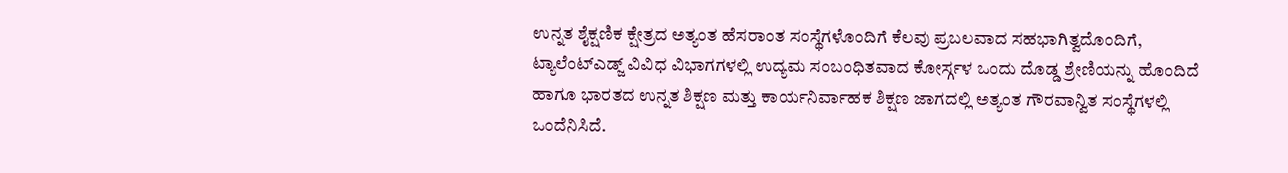ಉನ್ನತ ಶೈಕ್ಷಣಿಕ ಕ್ಷೇತ್ರದ ಅತ್ಯಂತ ಹೆಸರಾಂತ ಸಂಸ್ಥೆಗಳೊಂದಿಗೆ ಕೆಲವು ಪ್ರಬಲವಾದ ಸಹಭಾಗಿತ್ವದೊಂದಿಗೆ, ಟ್ಯಾಲೆಂಟ್ಎಡ್ಜ್ ವಿವಿಧ ವಿಭಾಗಗಳಲ್ಲಿ ಉದ್ಯಮ ಸಂಬಂಧಿತವಾದ ಕೋರ್ಸ್ಗಳ ಒಂದು ದೊಡ್ಡ ಶ್ರೇಣಿಯನ್ನು ಹೊಂದಿದೆ ಹಾಗೂ ಭಾರತದ ಉನ್ನತ ಶಿಕ್ಷಣ ಮತ್ತು ಕಾರ್ಯನಿರ್ವಾಹಕ ಶಿಕ್ಷಣ ಜಾಗದಲ್ಲಿ ಅತ್ಯಂತ ಗೌರವಾನ್ವಿತ ಸಂಸ್ಥೆಗಳಲ್ಲಿ ಒಂದೆನಿಸಿದೆ.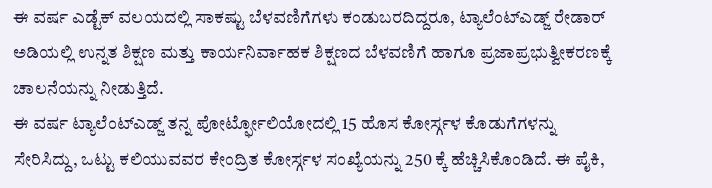ಈ ವರ್ಷ ಎಡ್ಟೆಕ್ ವಲಯದಲ್ಲಿ ಸಾಕಷ್ಟು ಬೆಳವಣಿಗೆಗಳು ಕಂಡುಬರದಿದ್ದರೂ, ಟ್ಯಾಲೆಂಟ್ಎಡ್ಜ್ ರೇಡಾರ್ ಅಡಿಯಲ್ಲಿ ಉನ್ನತ ಶಿಕ್ಷಣ ಮತ್ತು ಕಾರ್ಯನಿರ್ವಾಹಕ ಶಿಕ್ಷಣದ ಬೆಳವಣಿಗೆ ಹಾಗೂ ಪ್ರಜಾಪ್ರಭುತ್ವೀಕರಣಕ್ಕೆ ಚಾಲನೆಯನ್ನು ನೀಡುತ್ತಿದೆ.
ಈ ವರ್ಷ ಟ್ಯಾಲೆಂಟ್ಎಡ್ಜ್ ತನ್ನ ಪೋರ್ಟ್ಫೋಲಿಯೋದಲ್ಲಿ 15 ಹೊಸ ಕೋರ್ಸ್ಗಳ ಕೊಡುಗೆಗಳನ್ನು ಸೇರಿಸಿದ್ದು, ಒಟ್ಟು ಕಲಿಯುವವರ ಕೇಂದ್ರಿತ ಕೋರ್ಸ್ಗಳ ಸಂಖ್ಯೆಯನ್ನು 250 ಕ್ಕೆ ಹೆಚ್ಚಿಸಿಕೊಂಡಿದೆ. ಈ ಪೈಕಿ,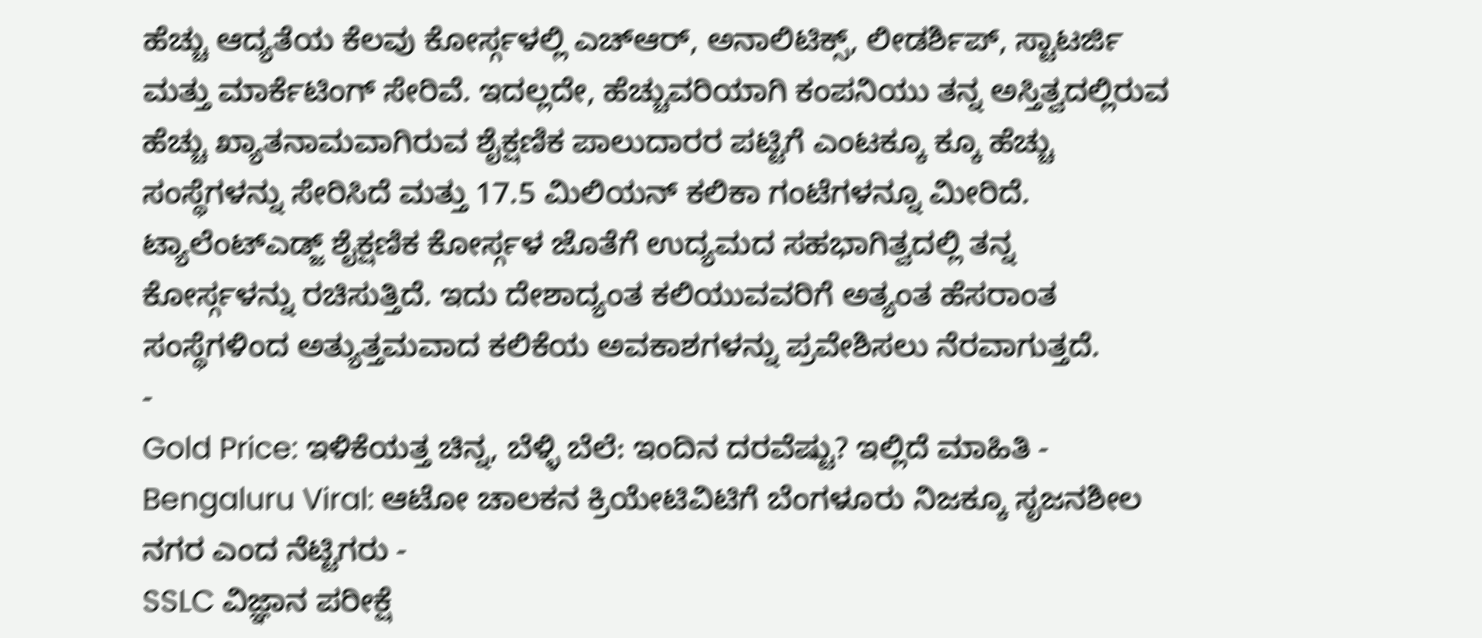ಹೆಚ್ಚು ಆದ್ಯತೆಯ ಕೆಲವು ಕೋರ್ಸ್ಗಳಲ್ಲಿ ಎಚ್ಆರ್, ಅನಾಲಿಟಿಕ್ಸ್, ಲೀಡರ್ಶಿಪ್, ಸ್ಟಾಟರ್ಜಿ ಮತ್ತು ಮಾರ್ಕೆಟಿಂಗ್ ಸೇರಿವೆ. ಇದಲ್ಲದೇ, ಹೆಚ್ಚುವರಿಯಾಗಿ ಕಂಪನಿಯು ತನ್ನ ಅಸ್ತಿತ್ವದಲ್ಲಿರುವ ಹೆಚ್ಚು ಖ್ಯಾತನಾಮವಾಗಿರುವ ಶೈಕ್ಷಣಿಕ ಪಾಲುದಾರರ ಪಟ್ಟಿಗೆ ಎಂಟಕ್ಕೂ ಕ್ಕೂ ಹೆಚ್ಚು ಸಂಸ್ಥೆಗಳನ್ನು ಸೇರಿಸಿದೆ ಮತ್ತು 17.5 ಮಿಲಿಯನ್ ಕಲಿಕಾ ಗಂಟೆಗಳನ್ನೂ ಮೀರಿದೆ.
ಟ್ಯಾಲೆಂಟ್ಎಡ್ಜ್ ಶೈಕ್ಷಣಿಕ ಕೋರ್ಸ್ಗಳ ಜೊತೆಗೆ ಉದ್ಯಮದ ಸಹಭಾಗಿತ್ವದಲ್ಲಿ ತನ್ನ ಕೋರ್ಸ್ಗಳನ್ನು ರಚಿಸುತ್ತಿದೆ. ಇದು ದೇಶಾದ್ಯಂತ ಕಲಿಯುವವರಿಗೆ ಅತ್ಯಂತ ಹೆಸರಾಂತ ಸಂಸ್ಥೆಗಳಿಂದ ಅತ್ಯುತ್ತಮವಾದ ಕಲಿಕೆಯ ಅವಕಾಶಗಳನ್ನು ಪ್ರವೇಶಿಸಲು ನೆರವಾಗುತ್ತದೆ.
-
Gold Price: ಇಳಿಕೆಯತ್ತ ಚಿನ್ನ, ಬೆಳ್ಳಿ ಬೆಲೆ: ಇಂದಿನ ದರವೆಷ್ಟು? ಇಲ್ಲಿದೆ ಮಾಹಿತಿ -
Bengaluru Viral: ಆಟೋ ಚಾಲಕನ ಕ್ರಿಯೇಟಿವಿಟಿಗೆ ಬೆಂಗಳೂರು ನಿಜಕ್ಕೂ ಸೃಜನಶೀಲ ನಗರ ಎಂದ ನೆಟ್ಟಿಗರು -
SSLC ವಿಜ್ಞಾನ ಪರೀಕ್ಷೆ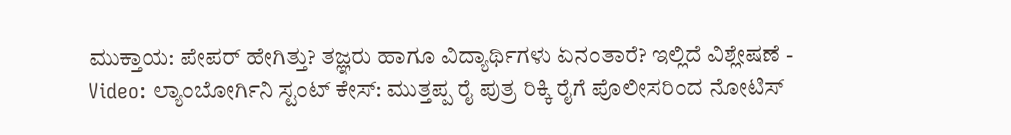ಮುಕ್ತಾಯ: ಪೇಪರ್ ಹೇಗಿತ್ತು? ತಜ್ಞರು ಹಾಗೂ ವಿದ್ಯಾರ್ಥಿಗಳು ಏನಂತಾರೆ? ಇಲ್ಲಿದೆ ವಿಶ್ಲೇಷಣೆ -
Video: ಲ್ಯಾಂಬೋರ್ಗಿನಿ ಸ್ಟಂಟ್ ಕೇಸ್: ಮುತ್ತಪ್ಪ ರೈ ಪುತ್ರ ರಿಕ್ಕಿ ರೈಗೆ ಪೊಲೀಸರಿಂದ ನೋಟಿಸ್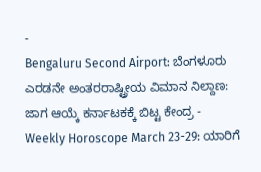-
Bengaluru Second Airport: ಬೆಂಗಳೂರು ಎರಡನೇ ಅಂತರರಾಷ್ಟ್ರೀಯ ವಿಮಾನ ನಿಲ್ದಾಣ: ಜಾಗ ಆಯ್ಕೆ ಕರ್ನಾಟಕಕ್ಕೆ ಬಿಟ್ಟ ಕೇಂದ್ರ -
Weekly Horoscope March 23-29: ಯಾರಿಗೆ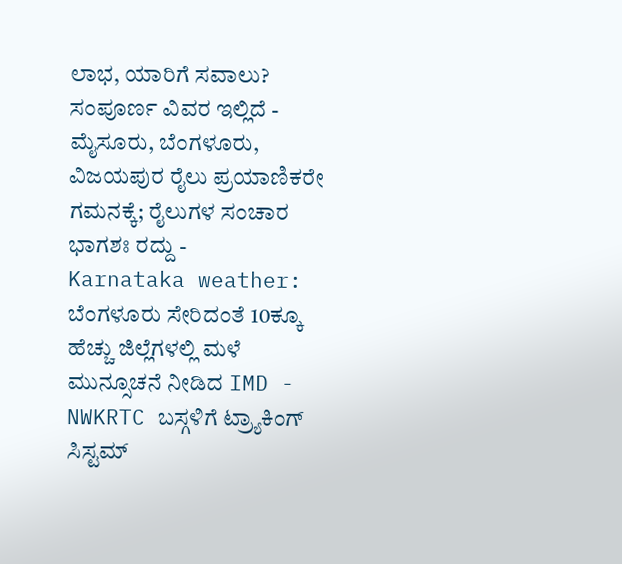ಲಾಭ, ಯಾರಿಗೆ ಸವಾಲು? ಸಂಪೂರ್ಣ ವಿವರ ಇಲ್ಲಿದೆ -
ಮೈಸೂರು, ಬೆಂಗಳೂರು, ವಿಜಯಪುರ ರೈಲು ಪ್ರಯಾಣಿಕರೇ ಗಮನಕ್ಕೆ; ರೈಲುಗಳ ಸಂಚಾರ ಭಾಗಶಃ ರದ್ದು -
Karnataka weather: ಬೆಂಗಳೂರು ಸೇರಿದಂತೆ 10ಕ್ಕೂ ಹೆಚ್ಚು ಜಿಲ್ಲೆಗಳಲ್ಲಿ ಮಳೆ ಮುನ್ಸೂಚನೆ ನೀಡಿದ IMD -
NWKRTC ಬಸ್ಗಳಿಗೆ ಟ್ರ್ಯಾಕಿಂಗ್ ಸಿಸ್ಟಮ್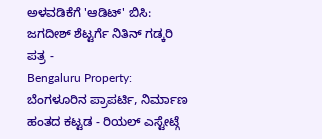ಅಳವಡಿಕೆಗೆ 'ಆಡಿಟ್' ಬಿಸಿ: ಜಗದೀಶ್ ಶೆಟ್ಟರ್ಗೆ ನಿತಿನ್ ಗಡ್ಕರಿ ಪತ್ರ -
Bengaluru Property: ಬೆಂಗಳೂರಿನ ಪ್ರಾಪರ್ಟಿ, ನಿರ್ಮಾಣ ಹಂತದ ಕಟ್ಟಡ - ರಿಯಲ್ ಎಸ್ಟೇಟ್ಗೆ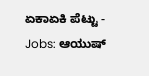ಏಕಾಏಕಿ ಪೆಟ್ಟು -
Jobs: ಆಯುಷ್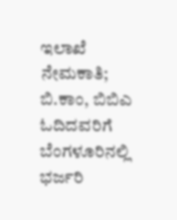ಇಲಾಖೆ ನೇಮಕಾತಿ; ಬಿ.ಕಾಂ, ಬಿಬಿಎ ಓದಿದವರಿಗೆ ಬೆಂಗಳೂರಿನಲ್ಲಿ ಭರ್ಜರಿ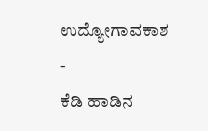ಉದ್ಯೋಗಾವಕಾಶ -
ಕೆಡಿ ಹಾಡಿನ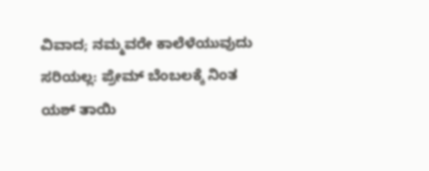ವಿವಾದ; ನಮ್ಮವರೇ ಕಾಲೆಳೆಯುವುದು ಸರಿಯಲ್ಲ: ಪ್ರೇಮ್ ಬೆಂಬಲಕ್ಕೆ ನಿಂತ ಯಶ್ ತಾಯಿ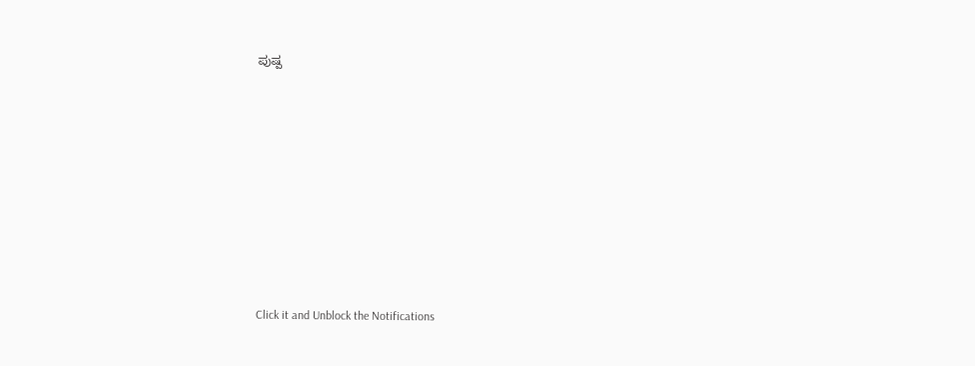ಪುಷ್ಪ












Click it and Unblock the Notifications